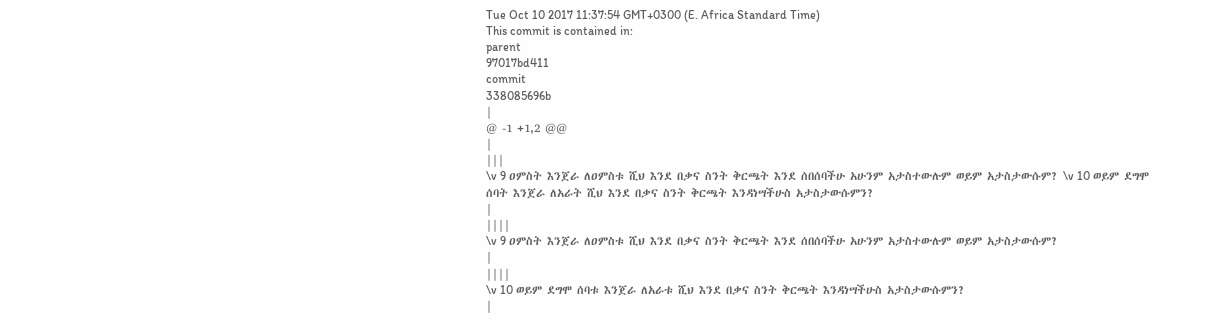Tue Oct 10 2017 11:37:54 GMT+0300 (E. Africa Standard Time)
This commit is contained in:
parent
97017bd411
commit
338085696b
|
@ -1 +1,2 @@
|
|||
\v 9 ዐምስት እንጀራ ለዐምስቱ ሺህ እንደ በቃና ስንት ቅርጫት እንደ ሰበሰባችሁ አሁንም አታስተውሉም ወይም አታስታውሱም? \v 10 ወይም ደግሞ ሰባት እንጀራ ለአራት ሺህ እንደ በቃና ስንት ቅርጫት እንዳነሣችሁስ አታስታውሱምን?
|
||||
\v 9 ዐምስት እንጀራ ለዐምስቱ ሺህ እንደ በቃና ስንት ቅርጫት እንደ ሰበሰባችሁ አሁንም አታስተውሉም ወይም አታስታውሱም?
|
||||
\v 10 ወይም ደግሞ ሰባቱ እንጀራ ለአራቱ ሺህ እንደ በቃና ስንት ቅርጫት እንዳነሣችሁስ አታስታውሱምን?
|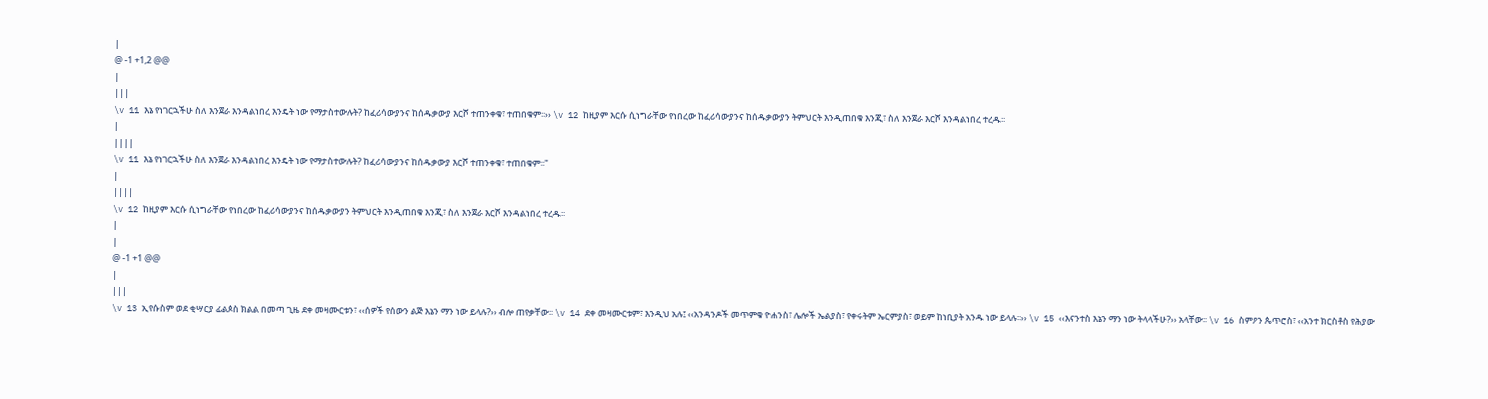|
@ -1 +1,2 @@
|
|||
\v 11 እኔ የነገርኋችሁ ስለ እንጀራ እንዳልነበረ እንዴት ነው የማታስተውሉት? ከፈሪሳውያንና ከሰዱቃውያ እርሾ ተጠንቀቁ፣ ተጠበቁም፡፡›› \v 12 ከዚያም እርሱ ሲነግራቸው የነበረው ከፈሪሳውያንና ከሰዱቃውያን ትምህርት እንዲጠበቁ እንጂ፣ ስለ እንጀራ እርሾ እንዳልነበረ ተረዱ፡፡
|
||||
\v 11 እኔ የነገርኋችሁ ስለ እንጀራ እንዳልነበረ እንዴት ነው የማታስተውሉት? ከፈሪሳውያንና ከሰዱቃውያ እርሾ ተጠንቀቁ፣ ተጠበቁም፡፡"
|
||||
\v 12 ከዚያም እርሱ ሲነግራቸው የነበረው ከፈሪሳውያንና ከሰዱቃውያን ትምህርት እንዲጠበቁ እንጂ፣ ስለ እንጀራ እርሾ እንዳልነበረ ተረዱ፡፡
|
|
@ -1 +1 @@
|
|||
\v 13 ኢየሱስም ወደ ቂሣርያ ፊልጶስ ክልል በመጣ ጊዜ ደቀ መዛሙርቱን፣ ‹‹ሰዎች የሰውን ልጅ እኔን ማን ነው ይላሉ?›› ብሎ ጠየቃቸው፡፡ \v 14 ደቀ መዛሙርቱም፣ እንዲህ አሉ፤ ‹‹አንዳንዶች መጥምቁ ዮሐንስ፣ ሌሎች ኤልያስ፣ የቀሩትም ኤርምያስ፣ ወይም ከነቢያት አንዱ ነው ይላሉ፡፡›› \v 15 ‹‹እናንተስ እኔን ማን ነው ትላላችሁ?›› አላቸው፡፡ \v 16 ስምዖን ጴጥሮስ፣ ‹‹አንተ ክርስቶስ የሕያው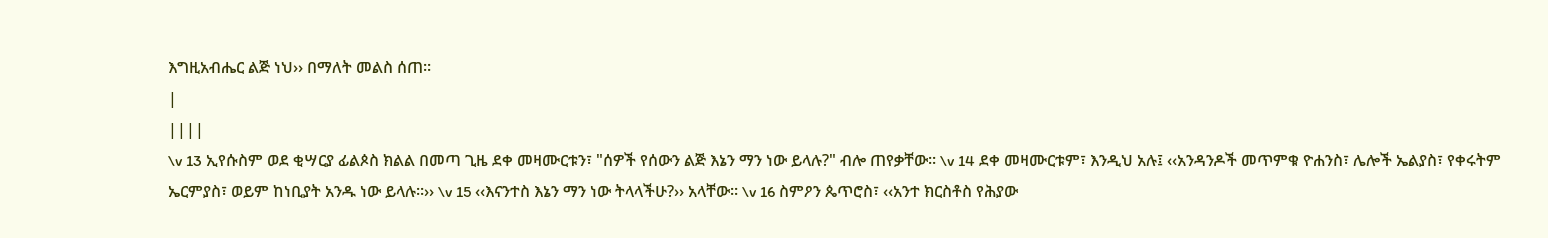እግዚአብሔር ልጅ ነህ›› በማለት መልስ ሰጠ፡፡
|
||||
\v 13 ኢየሱስም ወደ ቂሣርያ ፊልጶስ ክልል በመጣ ጊዜ ደቀ መዛሙርቱን፣ "ሰዎች የሰውን ልጅ እኔን ማን ነው ይላሉ?" ብሎ ጠየቃቸው፡፡ \v 14 ደቀ መዛሙርቱም፣ እንዲህ አሉ፤ ‹‹አንዳንዶች መጥምቁ ዮሐንስ፣ ሌሎች ኤልያስ፣ የቀሩትም ኤርምያስ፣ ወይም ከነቢያት አንዱ ነው ይላሉ፡፡›› \v 15 ‹‹እናንተስ እኔን ማን ነው ትላላችሁ?›› አላቸው፡፡ \v 16 ስምዖን ጴጥሮስ፣ ‹‹አንተ ክርስቶስ የሕያው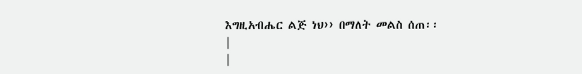እግዚአብሔር ልጅ ነህ›› በማለት መልስ ሰጠ፡፡
|
|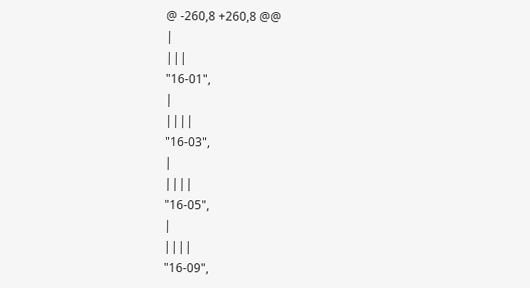@ -260,8 +260,8 @@
|
|||
"16-01",
|
||||
"16-03",
|
||||
"16-05",
|
||||
"16-09",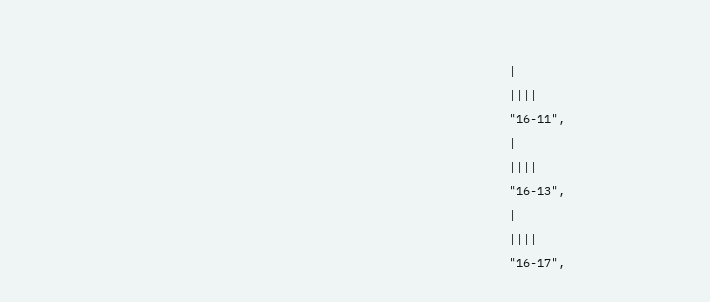|
||||
"16-11",
|
||||
"16-13",
|
||||
"16-17",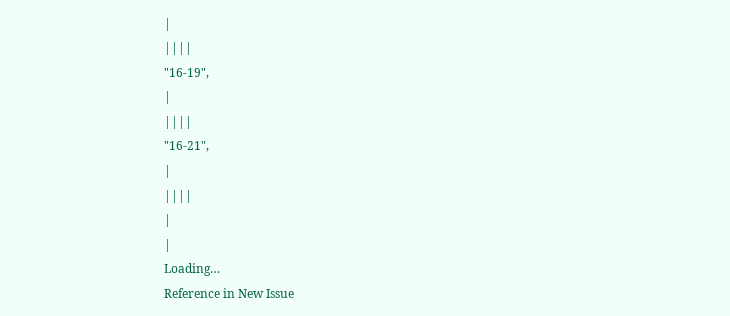|
||||
"16-19",
|
||||
"16-21",
|
||||
|
|
Loading…
Reference in New Issue